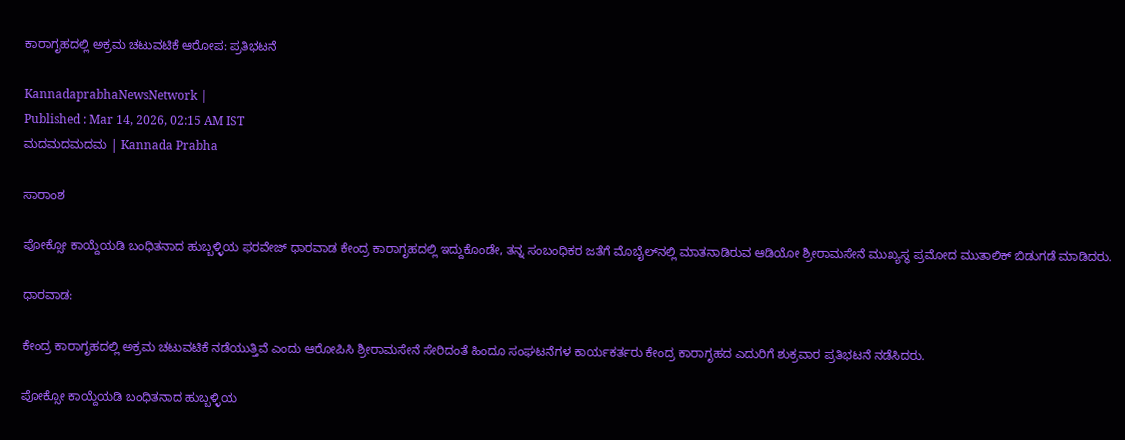ಕಾರಾಗೃಹದಲ್ಲಿ ಅಕ್ರಮ ಚಟುವಟಿಕೆ ಆರೋಪ: ಪ್ರತಿಭಟನೆ

KannadaprabhaNewsNetwork |
Published : Mar 14, 2026, 02:15 AM IST
ಮದಮದಮದಮ | Kannada Prabha

ಸಾರಾಂಶ

ಪೋಕ್ಸೋ ಕಾಯ್ದೆಯಡಿ ಬಂಧಿತನಾದ ಹುಬ್ಬಳ್ಳಿಯ ಫರವೇಜ್ ಧಾರವಾಡ ಕೇಂದ್ರ ಕಾರಾಗೃಹದಲ್ಲಿ ಇದ್ದುಕೊಂಡೇ, ತನ್ನ ಸಂಬಂಧಿಕರ ಜತೆಗೆ ಮೊಬೈಲ್‌ನಲ್ಲಿ ಮಾತನಾಡಿರುವ ಆಡಿಯೋ ಶ್ರೀರಾಮಸೇನೆ ಮುಖ್ಯಸ್ಥ ಪ್ರಮೋದ ಮುತಾಲಿಕ್ ಬಿಡುಗಡೆ ಮಾಡಿದರು.

ಧಾರವಾಡ:

ಕೇಂದ್ರ ಕಾರಾಗೃಹದಲ್ಲಿ ಅಕ್ರಮ ಚಟುವಟಿಕೆ ನಡೆಯುತ್ತಿವೆ ಎಂದು ಆರೋಪಿಸಿ ಶ್ರೀರಾಮಸೇನೆ ಸೇರಿದಂತೆ ಹಿಂದೂ ಸಂಘಟನೆಗಳ ಕಾರ್ಯಕರ್ತರು ಕೇಂದ್ರ ಕಾರಾಗೃಹದ ಎದುರಿಗೆ ಶುಕ್ರವಾರ ಪ್ರತಿಭಟನೆ ನಡೆಸಿದರು.

ಪೋಕ್ಸೋ ಕಾಯ್ದೆಯಡಿ ಬಂಧಿತನಾದ ಹುಬ್ಬಳ್ಳಿಯ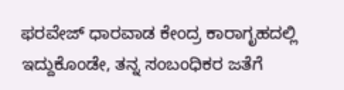ಫರವೇಜ್ ಧಾರವಾಡ ಕೇಂದ್ರ ಕಾರಾಗೃಹದಲ್ಲಿ ಇದ್ದುಕೊಂಡೇ, ತನ್ನ ಸಂಬಂಧಿಕರ ಜತೆಗೆ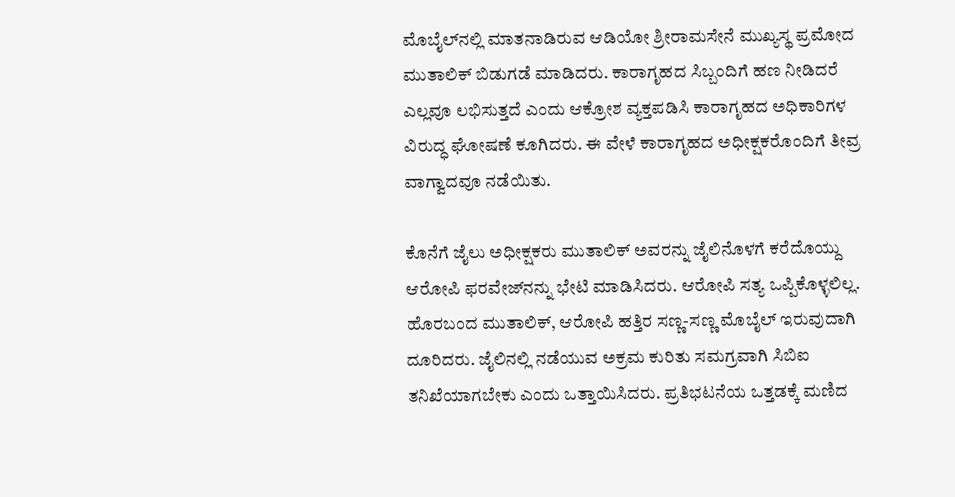ಮೊಬೈಲ್‌ನಲ್ಲಿ ಮಾತನಾಡಿರುವ ಆಡಿಯೋ ಶ್ರೀರಾಮಸೇನೆ ಮುಖ್ಯಸ್ಥ ಪ್ರಮೋದ ಮುತಾಲಿಕ್ ಬಿಡುಗಡೆ ಮಾಡಿದರು. ಕಾರಾಗೃಹದ ಸಿಬ್ಬಂದಿಗೆ ಹಣ ನೀಡಿದರೆ ಎಲ್ಲವೂ ಲಭಿಸುತ್ತದೆ ಎಂದು ಆಕ್ರೋಶ ವ್ಯಕ್ತಪಡಿಸಿ ಕಾರಾಗೃಹದ ಅಧಿಕಾರಿಗಳ ವಿರುದ್ಧ ಘೋಷಣೆ ಕೂಗಿದರು. ಈ ವೇಳೆ ಕಾರಾಗೃಹದ ಅಧೀಕ್ಷಕರೊಂದಿಗೆ ತೀವ್ರ ವಾಗ್ವಾದವೂ ನಡೆಯಿತು.

ಕೊನೆಗೆ ಜೈಲು ಅಧೀಕ್ಷಕರು ಮುತಾಲಿಕ್ ಅವರನ್ನು ಜೈಲಿನೊಳಗೆ ಕರೆದೊಯ್ದು ಆರೋಪಿ ಫರವೇಜ್‌ನನ್ನು ಭೇಟಿ ಮಾಡಿಸಿದರು. ಆರೋಪಿ ಸತ್ಯ ಒಪ್ಪಿಕೊಳ್ಳಲಿಲ್ಲ. ಹೊರಬಂದ ಮುತಾಲಿಕ್, ಆರೋಪಿ ಹತ್ತಿರ ಸಣ್ಣ-ಸಣ್ಣ ಮೊಬೈಲ್ ಇರುವುದಾಗಿ ದೂರಿದರು. ಜೈಲಿನಲ್ಲಿ ನಡೆಯುವ ಅಕ್ರಮ ಕುರಿತು ಸಮಗ್ರವಾಗಿ ಸಿಬಿಐ ತನಿಖೆಯಾಗಬೇಕು ಎಂದು ಒತ್ತಾಯಿಸಿದರು. ಪ್ರತಿಭಟನೆಯ ಒತ್ತಡಕ್ಕೆ ಮಣಿದ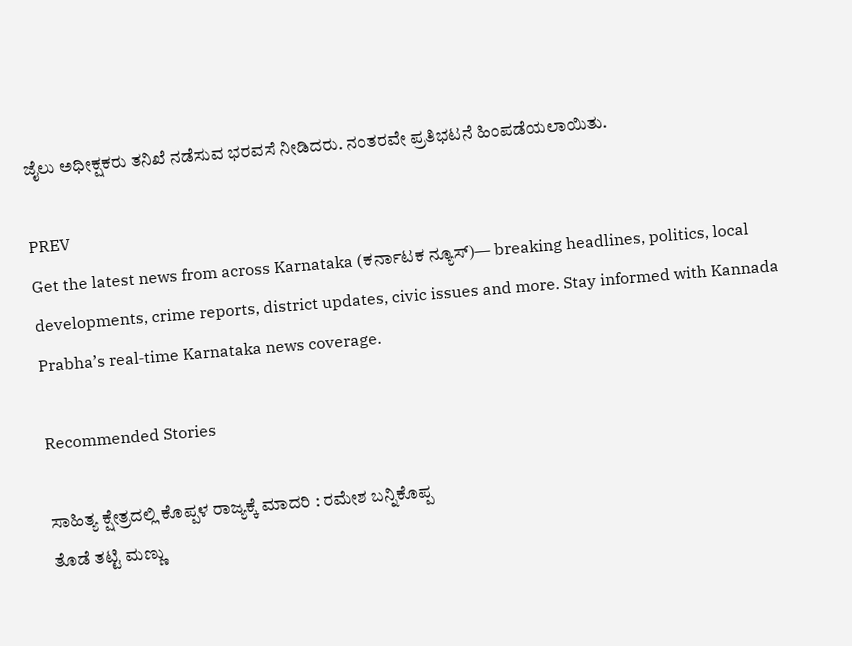ಜೈಲು ಅಧೀಕ್ಷಕರು ತನಿಖೆ ನಡೆಸುವ ಭರವಸೆ ನೀಡಿದರು. ನಂತರವೇ ಪ್ರತಿಭಟನೆ ಹಿಂಪಡೆಯಲಾಯಿತು.

PREV
Get the latest news from across Karnataka (ಕರ್ನಾಟಕ ನ್ಯೂಸ್)— breaking headlines, politics, local developments, crime reports, district updates, civic issues and more. Stay informed with Kannada Prabha’s real‑time Karnataka news coverage.

Recommended Stories

ಸಾಹಿತ್ಯ ಕ್ಷೇತ್ರದಲ್ಲಿ ಕೊಪ್ಪಳ ರಾಜ್ಯಕ್ಕೆ ಮಾದರಿ : ರಮೇಶ ಬನ್ನಿಕೊಪ್ಪ
ತೊಡೆ ತಟ್ಟಿ ಮಣ್ಣು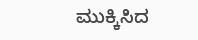ಮುಕ್ಕಿಸಿದ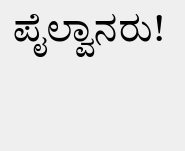ಪೈಲ್ವಾನರು!